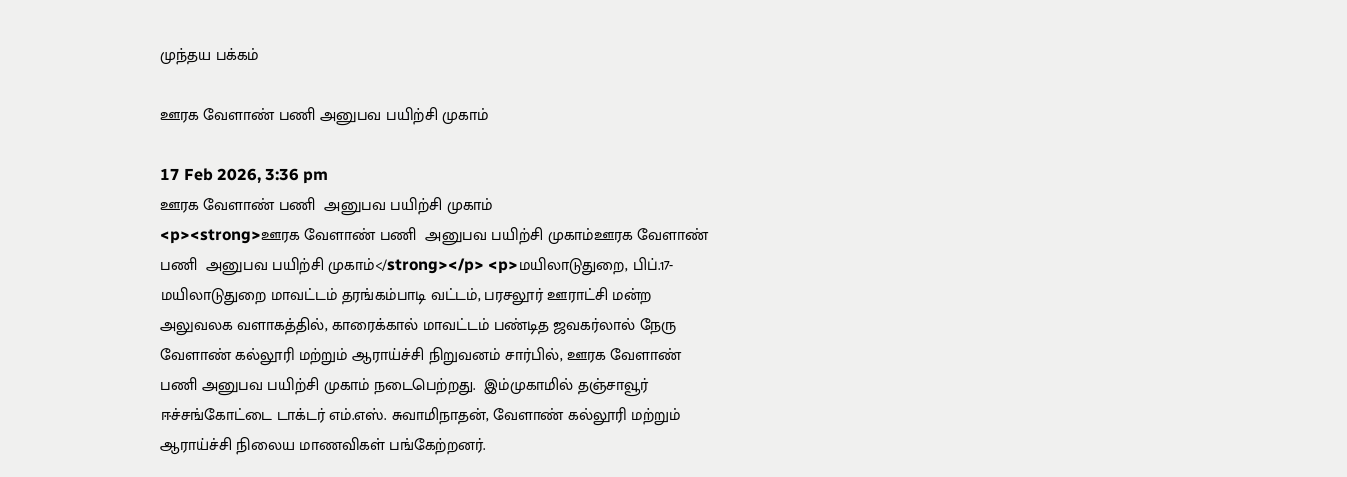முந்தய பக்கம்

ஊரக வேளாண் பணி அனுபவ பயிற்சி முகாம்

17 Feb 2026, 3:36 pm
ஊரக வேளாண் பணி  அனுபவ பயிற்சி முகாம்
<p><strong>ஊரக வேளாண் பணி  அனுபவ பயிற்சி முகாம்ஊரக வேளாண் பணி  அனுபவ பயிற்சி முகாம்</strong></p> <p>மயிலாடுதுறை, பிப்.17-  மயிலாடுதுறை மாவட்டம் தரங்கம்பாடி வட்டம், பரசலூர் ஊராட்சி மன்ற  அலுவலக வளாகத்தில், காரைக்கால் மாவட்டம் பண்டித ஜவகர்லால் நேரு வேளாண் கல்லூரி மற்றும் ஆராய்ச்சி நிறுவனம் சார்பில், ஊரக வேளாண் பணி அனுபவ பயிற்சி முகாம் நடைபெற்றது.  இம்முகாமில் தஞ்சாவூர் ஈச்சங்கோட்டை டாக்டர் எம்.எஸ். சுவாமிநாதன், வேளாண் கல்லூரி மற்றும் ஆராய்ச்சி நிலைய மாணவிகள் பங்கேற்றனர்.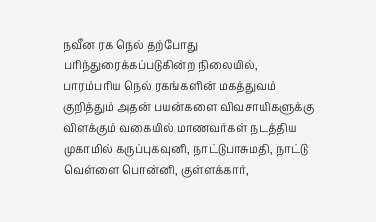நவீன ரக நெல் தற்போது பரிந்துரைக்கப்படுகின்ற நிலையில், பாரம்பரிய நெல் ரகங்களின் மகத்துவம் குறித்தும் அதன் பயன்களை விவசாயிகளுக்கு விளக்கும் வகையில் மாணவர்கள் நடத்திய முகாமில் கருப்புகவுனி, நாட்டுபாசுமதி, நாட்டு வெள்ளை பொன்னி, குள்ளக்கார்,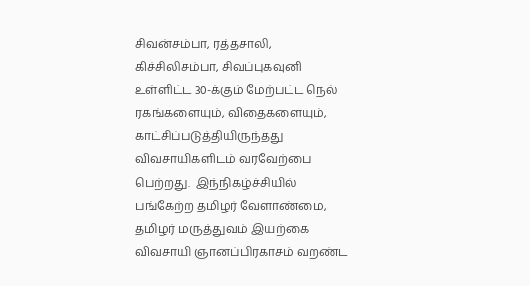சிவன்சம்பா, ரத்தசாலி, கிச்சிலிசம்பா, சிவப்புகவுனி உள்ளிட்ட 30-க்கும் மேற்பட்ட நெல் ரகங்களையும், விதைகளையும், காட்சிப்படுத்தியிருந்தது விவசாயிகளிடம் வரவேற்பை பெற்றது.  இந்நிகழ்ச்சியில் பங்கேற்ற தமிழர் வேளாண்மை, தமிழர் மருத்துவம் இயற்கை விவசாயி ஞானப்பிரகாசம் வறண்ட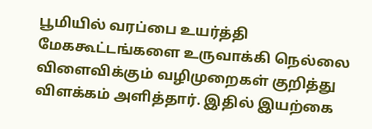பூமியில் வரப்பை உயர்த்தி மேககூட்டங்களை உருவாக்கி நெல்லை விளைவிக்கும் வழிமுறைகள் குறித்து விளக்கம் அளித்தார். இதில் இயற்கை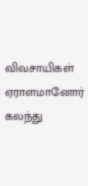விவசாயிகள் ஏராளமானோர் கலந்து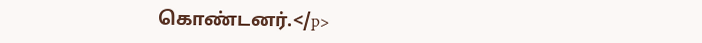கொண்டனர்.</p>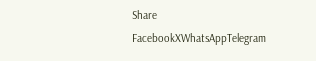Share
FacebookXWhatsAppTelegram